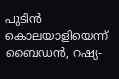പുടിന്‍ കൊലയാളിയെന്ന് ബൈഡന്‍, റഷ്യ-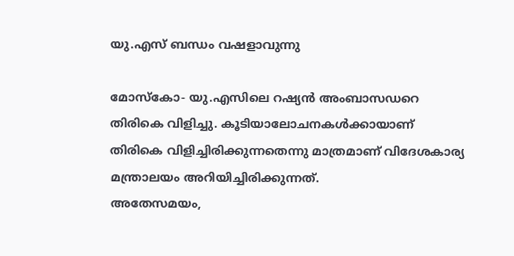യു.എസ് ബന്ധം വഷളാവുന്നു

മോസ്‌കോ- യു.എസിലെ റഷ്യന്‍ അംബാസഡറെ തിരികെ വിളിച്ചു. കൂടിയാലോചനകള്‍ക്കായാണ് തിരികെ വിളിച്ചിരിക്കുന്നതെന്നു മാത്രമാണ് വിദേശകാര്യ മന്ത്രാലയം അറിയിച്ചിരിക്കുന്നത്.
അതേസമയം,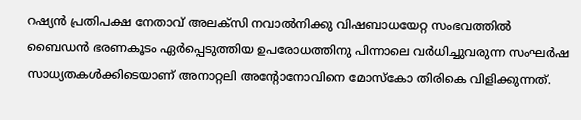റഷ്യന്‍ പ്രതിപക്ഷ നേതാവ് അലക്‌സി നവാല്‍നിക്കു വിഷബാധയേറ്റ സംഭവത്തില്‍ ബൈഡന്‍ ഭരണകൂടം ഏര്‍പ്പെടുത്തിയ ഉപരോധത്തിനു പിന്നാലെ വര്‍ധിച്ചുവരുന്ന സംഘര്‍ഷ സാധ്യതകള്‍ക്കിടെയാണ് അനാറ്റലി അന്റോനോവിനെ മോസ്‌കോ തിരികെ വിളിക്കുന്നത്.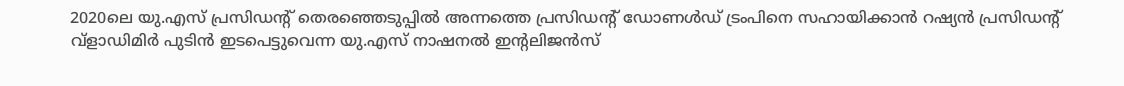2020ലെ യു.എസ് പ്രസിഡന്റ് തെരഞ്ഞെടുപ്പില്‍ അന്നത്തെ പ്രസിഡന്റ് ഡോണള്‍ഡ് ട്രംപിനെ സഹായിക്കാന്‍ റഷ്യന്‍ പ്രസിഡന്റ് വ്‌ളാഡിമിര്‍ പുടിന്‍ ഇടപെട്ടുവെന്ന യു.എസ് നാഷനല്‍ ഇന്റലിജന്‍സ്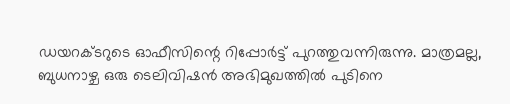ഡയറക്ടറുടെ ഓഫീസിന്റെ റിപ്പോര്‍ട്ട് പുറത്തുവന്നിരുന്നു. മാത്രമല്ല, ബുധനാഴ്ച ഒരു ടെലിവിഷന്‍ അഭിമുഖത്തില്‍ പുടിനെ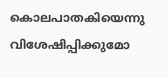കൊലപാതകിയെന്നു വിശേഷിപ്പിക്കുമോ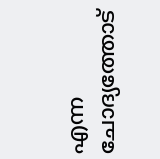എന്ന ചോദ്യത്തോട്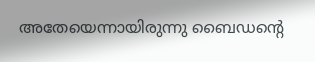അതേയെന്നായിരുന്നു ബൈഡന്റെ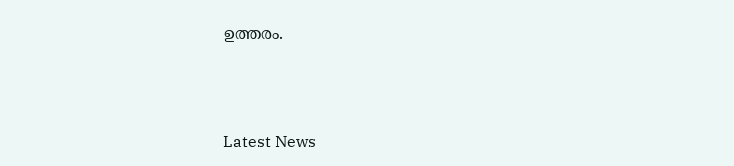ഉത്തരം.



Latest News